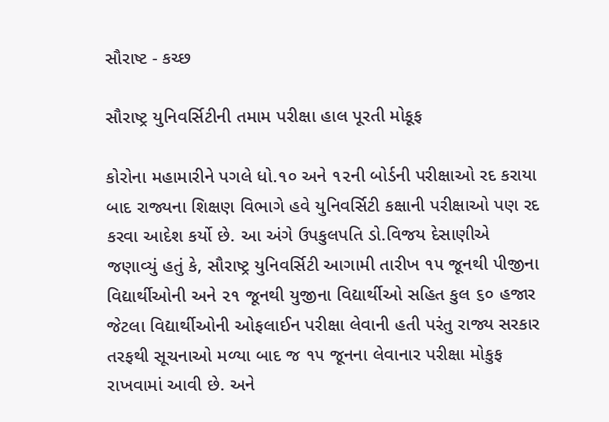સૌરાષ્ટ - કચ્છ

સૌરાષ્ટ્ર યુનિવર્સિટીની તમામ પરીક્ષા હાલ પૂરતી મોકૂફ

કોરોના મહામારીને પગલે ધો.૧૦ અને ૧૨ની બોર્ડની પરીક્ષાઓ રદ કરાયા બાદ રાજ્યના શિક્ષણ વિભાગે હવે યુનિવર્સિટી કક્ષાની પરીક્ષાઓ પણ રદ કરવા આદેશ કર્યો છે. આ અંગે ઉપકુલપતિ ડો.વિજય દેસાણીએ જણાવ્યું હતું કે, સૌરાષ્ટ્ર યુનિવર્સિટી આગામી તારીખ ૧૫ જૂનથી પીજીના વિદ્યાર્થીઓની અને ૨૧ જૂનથી યુજીના વિદ્યાર્થીઓ સહિત કુલ ૬૦ હજાર જેટલા વિદ્યાર્થીઓની ઓફલાઈન પરીક્ષા લેવાની હતી પરંતુ રાજ્ય સરકાર તરફથી સૂચનાઓ મળ્યા બાદ જ ૧૫ જૂનના લેવાનાર પરીક્ષા મોકુફ રાખવામાં આવી છે. અને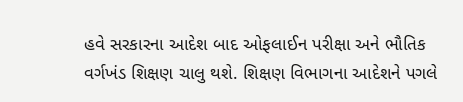હવે સરકારના આદેશ બાદ ઓફલાઈન પરીક્ષા અને ભૌતિક વર્ગખંડ શિક્ષણ ચાલુ થશે. શિક્ષણ વિભાગના આદેશને પગલે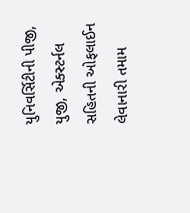યુનિવર્સિટીની પીજી, યુજી, એક્સ્ટર્નલ સહિતની ઓફલાઈન લેવાનારી તમામ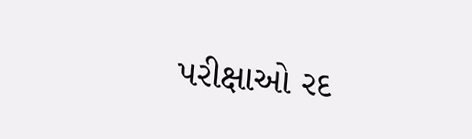પરીક્ષાઓ રદ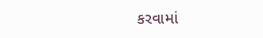કરવામાં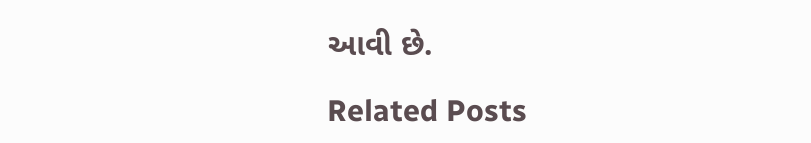આવી છે.

Related Posts